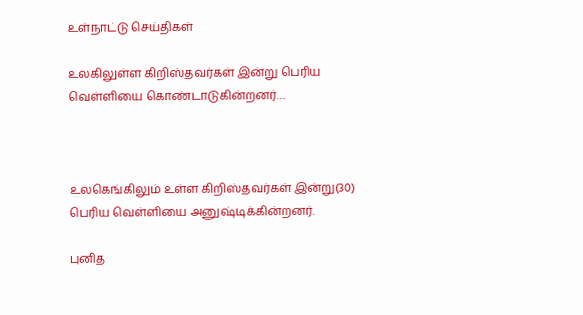உள்நாட்டு செய்திகள்

உலகிலுள்ள கிறிஸ்தவர்கள் இன்று பெரிய வெள்ளியை கொண்டாடுகின்றனர்…



உலகெங்கிலும் உள்ள கிறிஸ்தவர்கள் இன்று(30) பெரிய வெள்ளியை அனுஷ்டிக்கின்றனர்.

புனித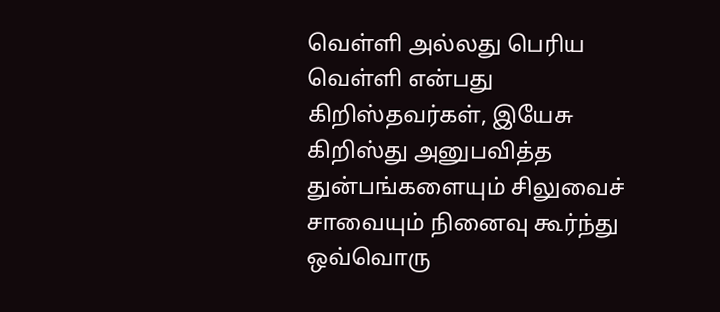வெள்ளி அல்லது பெரிய வெள்ளி என்பது கிறிஸ்தவர்கள், இயேசு கிறிஸ்து அனுபவித்த துன்பங்களையும் சிலுவைச் சாவையும் நினைவு கூர்ந்து ஒவ்வொரு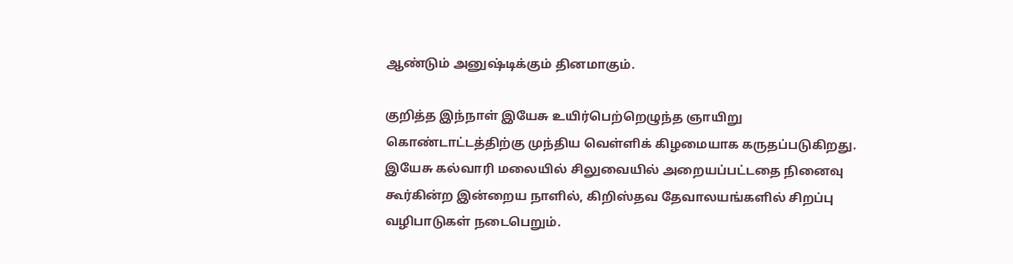ஆண்டும் அனுஷ்டிக்கும் தினமாகும்.

குறித்த இந்நாள் இயேசு உயிர்பெற்றெழுந்த ஞாயிறு கொண்டாட்டத்திற்கு முந்திய வெள்ளிக் கிழமையாக கருதப்படுகிறது. இயேசு கல்வாரி மலையில் சிலுவையில் அறையப்பட்டதை நினைவு கூர்கின்ற இன்றைய நாளில், கிறிஸ்தவ தேவாலயங்களில் சிறப்பு வழிபாடுகள் நடைபெறும்.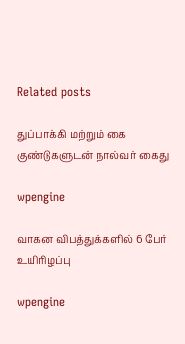Related posts

துப்பாக்கி மற்றும் கை குண்டுகளுடன் நால்வர் கைது

wpengine

வாகன விபத்துக்களில் 6 பேர் உயிரிழப்பு

wpengine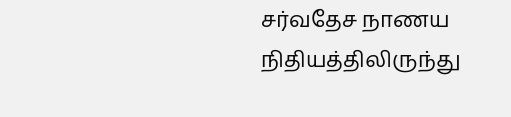சர்வதேச நாணய நிதியத்திலிருந்து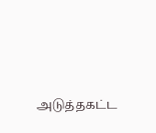அடுத்தகட்ட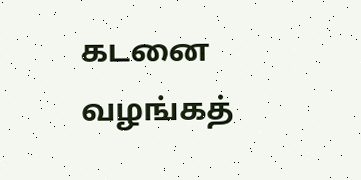கடனை வழங்கத்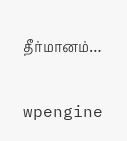தீர்மானம்…

wpengine